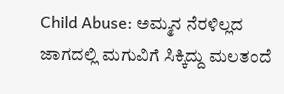Child Abuse: ಅಮ್ಮನ ನೆರಳಿಲ್ಲದ ಜಾಗದಲ್ಲಿ ಮಗುವಿಗೆ ಸಿಕ್ಕಿದ್ದು ಮಲತಂದೆ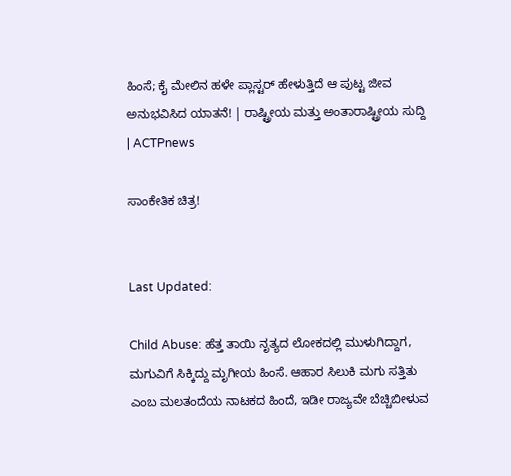ಹಿಂಸೆ; ಕೈ ಮೇಲಿನ ಹಳೇ ಪ್ಲಾಸ್ಟರ್ ಹೇಳುತ್ತಿದೆ ಆ ಪುಟ್ಟ ಜೀವ ಅನುಭವಿಸಿದ ಯಾತನೆ! | ರಾಷ್ಟ್ರೀಯ ಮತ್ತು ಅಂತಾರಾಷ್ಟ್ರೀಯ ಸುದ್ದಿ | ACTPnews

ಸಾಂಕೇತಿಕ ಚಿತ್ರ!


Last Updated:

Child Abuse: ಹೆತ್ತ ತಾಯಿ ನೃತ್ಯದ ಲೋಕದಲ್ಲಿ ಮುಳುಗಿದ್ದಾಗ, ಮಗುವಿಗೆ ಸಿಕ್ಕಿದ್ದು ಮೃಗೀಯ ಹಿಂಸೆ. ಆಹಾರ ಸಿಲುಕಿ ಮಗು ಸತ್ತಿತು ಎಂಬ ಮಲತಂದೆಯ ನಾಟಕದ ಹಿಂದೆ, ಇಡೀ ರಾಜ್ಯವೇ ಬೆಚ್ಚಿಬೀಳುವ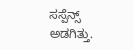ಸಸ್ಪೆನ್ಸ್ ಅಡಗಿತ್ತು.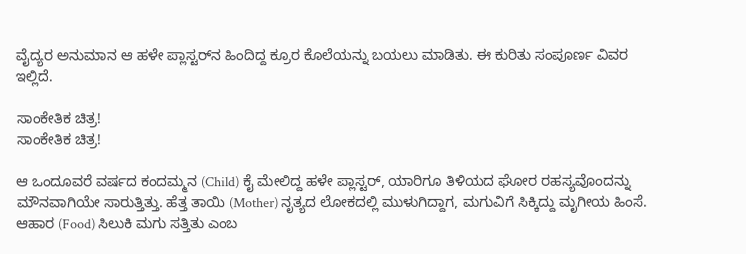ವೈದ್ಯರ ಅನುಮಾನ ಆ ಹಳೇ ಪ್ಲಾಸ್ಟರ್‌ನ ಹಿಂದಿದ್ದ ಕ್ರೂರ ಕೊಲೆಯನ್ನು ಬಯಲು ಮಾಡಿತು. ಈ ಕುರಿತು ಸಂಪೂರ್ಣ ವಿವರ ಇಲ್ಲಿದೆ.

ಸಾಂಕೇತಿಕ ಚಿತ್ರ!
ಸಾಂಕೇತಿಕ ಚಿತ್ರ!

ಆ ಒಂದೂವರೆ ವರ್ಷದ ಕಂದಮ್ಮನ (Child) ಕೈ ಮೇಲಿದ್ದ ಹಳೇ ಪ್ಲಾಸ್ಟರ್, ಯಾರಿಗೂ ತಿಳಿಯದ ಘೋರ ರಹಸ್ಯವೊಂದನ್ನು ಮೌನವಾಗಿಯೇ ಸಾರುತ್ತಿತ್ತು. ಹೆತ್ತ ತಾಯಿ (Mother) ನೃತ್ಯದ ಲೋಕದಲ್ಲಿ ಮುಳುಗಿದ್ದಾಗ, ಮಗುವಿಗೆ ಸಿಕ್ಕಿದ್ದು ಮೃಗೀಯ ಹಿಂಸೆ. ಆಹಾರ (Food) ಸಿಲುಕಿ ಮಗು ಸತ್ತಿತು ಎಂಬ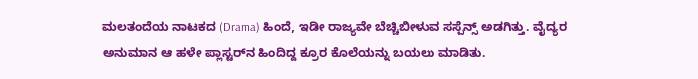ಮಲತಂದೆಯ ನಾಟಕದ (Drama) ಹಿಂದೆ, ಇಡೀ ರಾಜ್ಯವೇ ಬೆಚ್ಚಿಬೀಳುವ ಸಸ್ಪೆನ್ಸ್ ಅಡಗಿತ್ತು. ವೈದ್ಯರ ಅನುಮಾನ ಆ ಹಳೇ ಪ್ಲಾಸ್ಟರ್‌ನ ಹಿಂದಿದ್ದ ಕ್ರೂರ ಕೊಲೆಯನ್ನು ಬಯಲು ಮಾಡಿತು.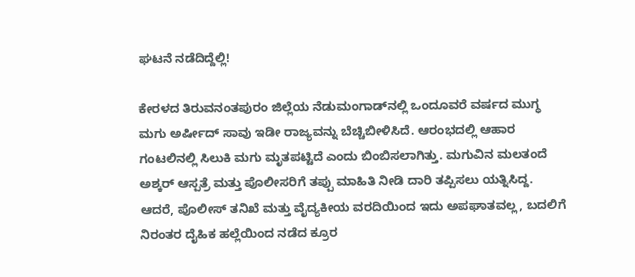ಘಟನೆ ನಡೆದಿದ್ದೆಲ್ಲಿ!

ಕೇರಳದ ತಿರುವನಂತಪುರಂ ಜಿಲ್ಲೆಯ ನೆಡುಮಂಗಾಡ್‌ನಲ್ಲಿ ಒಂದೂವರೆ ವರ್ಷದ ಮುಗ್ಧ ಮಗು ಅರ್ಷೀದ್ ಸಾವು ಇಡೀ ರಾಜ್ಯವನ್ನು ಬೆಚ್ಚಿಬೀಳಿಸಿದೆ. ಆರಂಭದಲ್ಲಿ ಆಹಾರ ಗಂಟಲಿನಲ್ಲಿ ಸಿಲುಕಿ ಮಗು ಮೃತಪಟ್ಟಿದೆ ಎಂದು ಬಿಂಬಿಸಲಾಗಿತ್ತು. ಮಗುವಿನ ಮಲತಂದೆ ಅಶ್ಕರ್ ಆಸ್ಪತ್ರೆ ಮತ್ತು ಪೊಲೀಸರಿಗೆ ತಪ್ಪು ಮಾಹಿತಿ ನೀಡಿ ದಾರಿ ತಪ್ಪಿಸಲು ಯತ್ನಿಸಿದ್ದ. ಆದರೆ, ಪೊಲೀಸ್ ತನಿಖೆ ಮತ್ತು ವೈದ್ಯಕೀಯ ವರದಿಯಿಂದ ಇದು ಅಪಘಾತವಲ್ಲ, ಬದಲಿಗೆ ನಿರಂತರ ದೈಹಿಕ ಹಲ್ಲೆಯಿಂದ ನಡೆದ ಕ್ರೂರ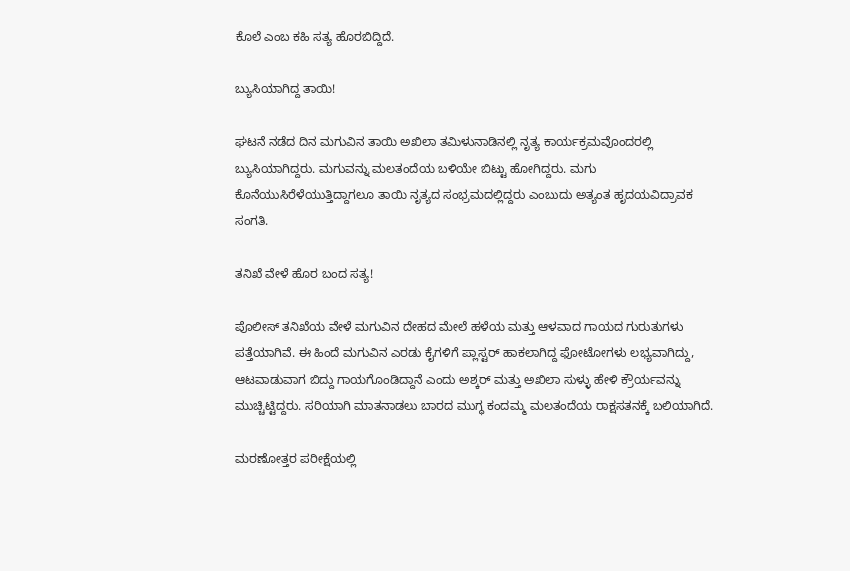ಕೊಲೆ ಎಂಬ ಕಹಿ ಸತ್ಯ ಹೊರಬಿದ್ದಿದೆ.

ಬ್ಯುಸಿಯಾಗಿದ್ದ ತಾಯಿ!

ಘಟನೆ ನಡೆದ ದಿನ ಮಗುವಿನ ತಾಯಿ ಅಖಿಲಾ ತಮಿಳುನಾಡಿನಲ್ಲಿ ನೃತ್ಯ ಕಾರ್ಯಕ್ರಮವೊಂದರಲ್ಲಿ ಬ್ಯುಸಿಯಾಗಿದ್ದರು. ಮಗುವನ್ನು ಮಲತಂದೆಯ ಬಳಿಯೇ ಬಿಟ್ಟು ಹೋಗಿದ್ದರು. ಮಗು ಕೊನೆಯುಸಿರೆಳೆಯುತ್ತಿದ್ದಾಗಲೂ ತಾಯಿ ನೃತ್ಯದ ಸಂಭ್ರಮದಲ್ಲಿದ್ದರು ಎಂಬುದು ಅತ್ಯಂತ ಹೃದಯವಿದ್ರಾವಕ ಸಂಗತಿ.

ತನಿಖೆ ವೇಳೆ ಹೊರ ಬಂದ ಸತ್ಯ!

ಪೊಲೀಸ್ ತನಿಖೆಯ ವೇಳೆ ಮಗುವಿನ ದೇಹದ ಮೇಲೆ ಹಳೆಯ ಮತ್ತು ಆಳವಾದ ಗಾಯದ ಗುರುತುಗಳು ಪತ್ತೆಯಾಗಿವೆ. ಈ ಹಿಂದೆ ಮಗುವಿನ ಎರಡು ಕೈಗಳಿಗೆ ಪ್ಲಾಸ್ಟರ್ ಹಾಕಲಾಗಿದ್ದ ಫೋಟೋಗಳು ಲಭ್ಯವಾಗಿದ್ದು, ಆಟವಾಡುವಾಗ ಬಿದ್ದು ಗಾಯಗೊಂಡಿದ್ದಾನೆ ಎಂದು ಅಶ್ಕರ್ ಮತ್ತು ಅಖಿಲಾ ಸುಳ್ಳು ಹೇಳಿ ಕ್ರೌರ್ಯವನ್ನು ಮುಚ್ಚಿಟ್ಟಿದ್ದರು. ಸರಿಯಾಗಿ ಮಾತನಾಡಲು ಬಾರದ ಮುಗ್ಧ ಕಂದಮ್ಮ ಮಲತಂದೆಯ ರಾಕ್ಷಸತನಕ್ಕೆ ಬಲಿಯಾಗಿದೆ.

ಮರಣೋತ್ತರ ಪರೀಕ್ಷೆಯಲ್ಲಿ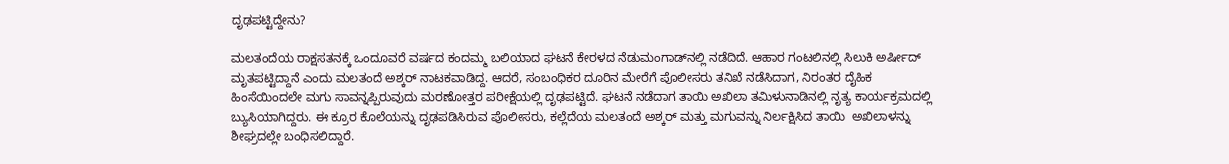ದೃಢಪಟ್ಟಿದ್ದೇನು?

ಮಲತಂದೆಯ ರಾಕ್ಷಸತನಕ್ಕೆ ಒಂದೂವರೆ ವರ್ಷದ ಕಂದಮ್ಮ ಬಲಿಯಾದ ಘಟನೆ ಕೇರಳದ ನೆಡುಮಂಗಾಡ್‌ನಲ್ಲಿ ನಡೆದಿದೆ. ಆಹಾರ ಗಂಟಲಿನಲ್ಲಿ ಸಿಲುಕಿ ಅರ್ಷೀದ್ ಮೃತಪಟ್ಟಿದ್ದಾನೆ ಎಂದು ಮಲತಂದೆ ಅಶ್ಕರ್ ನಾಟಕವಾಡಿದ್ದ. ಆದರೆ, ಸಂಬಂಧಿಕರ ದೂರಿನ ಮೇರೆಗೆ ಪೊಲೀಸರು ತನಿಖೆ ನಡೆಸಿದಾಗ, ನಿರಂತರ ದೈಹಿಕ ಹಿಂಸೆಯಿಂದಲೇ ಮಗು ಸಾವನ್ನಪ್ಪಿರುವುದು ಮರಣೋತ್ತರ ಪರೀಕ್ಷೆಯಲ್ಲಿ ದೃಢಪಟ್ಟಿದೆ. ಘಟನೆ ನಡೆದಾಗ ತಾಯಿ ಅಖಿಲಾ ತಮಿಳುನಾಡಿನಲ್ಲಿ ನೃತ್ಯ ಕಾರ್ಯಕ್ರಮದಲ್ಲಿ ಬ್ಯುಸಿಯಾಗಿದ್ದರು. ಈ ಕ್ರೂರ ಕೊಲೆಯನ್ನು ದೃಢಪಡಿಸಿರುವ ಪೊಲೀಸರು, ಕಲ್ಲೆದೆಯ ಮಲತಂದೆ ಅಶ್ಕರ್ ಮತ್ತು ಮಗುವನ್ನು ನಿರ್ಲಕ್ಷಿಸಿದ ತಾಯಿ  ಅಖಿಲಾಳನ್ನು ಶೀಘ್ರದಲ್ಲೇ ಬಂಧಿಸಲಿದ್ದಾರೆ.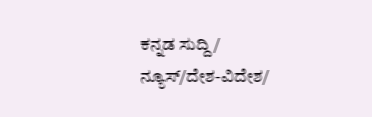ಕನ್ನಡ ಸುದ್ದಿ/ ನ್ಯೂಸ್/ದೇಶ-ವಿದೇಶ/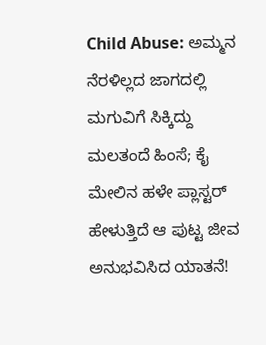Child Abuse: ಅಮ್ಮನ ನೆರಳಿಲ್ಲದ ಜಾಗದಲ್ಲಿ ಮಗುವಿಗೆ ಸಿಕ್ಕಿದ್ದು ಮಲತಂದೆ ಹಿಂಸೆ; ಕೈ ಮೇಲಿನ ಹಳೇ ಪ್ಲಾಸ್ಟರ್ ಹೇಳುತ್ತಿದೆ ಆ ಪುಟ್ಟ ಜೀವ ಅನುಭವಿಸಿದ ಯಾತನೆ!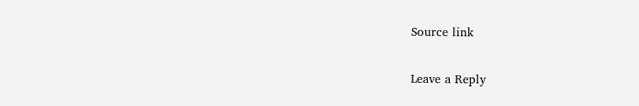Source link

Leave a Reply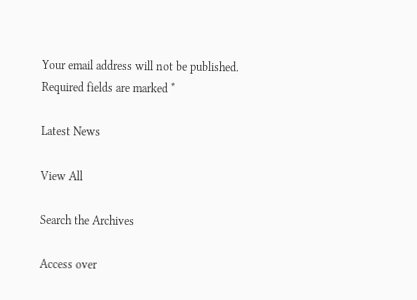Your email address will not be published. Required fields are marked *

Latest News

View All

Search the Archives

Access over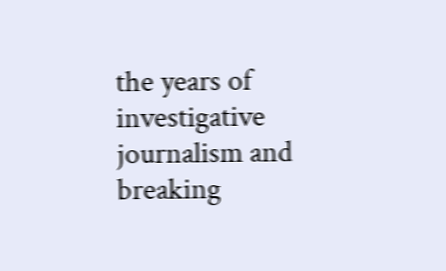the years of investigative journalism and breaking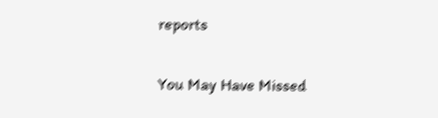reports

You May Have Missed